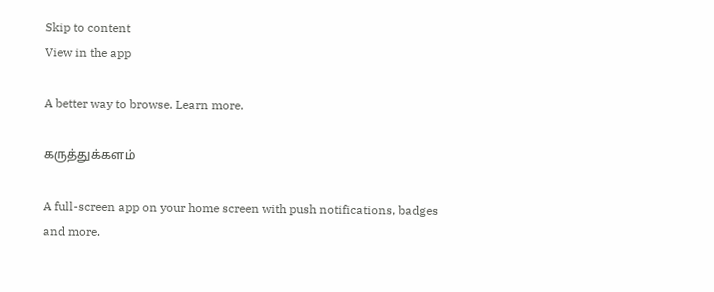Skip to content
View in the app

A better way to browse. Learn more.

கருத்துக்களம்

A full-screen app on your home screen with push notifications, badges and more.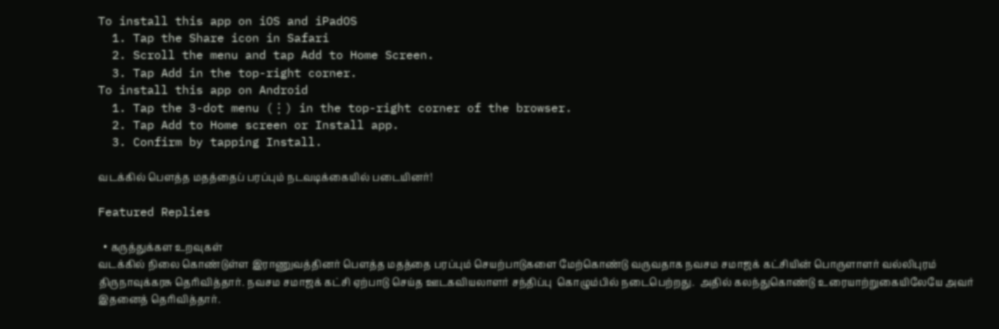To install this app on iOS and iPadOS
  1. Tap the Share icon in Safari
  2. Scroll the menu and tap Add to Home Screen.
  3. Tap Add in the top-right corner.
To install this app on Android
  1. Tap the 3-dot menu (⋮) in the top-right corner of the browser.
  2. Tap Add to Home screen or Install app.
  3. Confirm by tapping Install.

வடக்கில் பௌத்த மதத்தைப் பரப்பும் நடவடிக்கையில் படையினர்!

Featured Replies

  • கருத்துக்கள உறவுகள்
வடக்கில் நிலை கொண்டுள்ள இராணுவத்தினர் பௌத்த மதத்தை பரப்பும் செயற்பாடுகளை மேற்கொண்டு வருவதாக நவசம சமாஜக் கட்சியின் பொருளாளர் வல்லிபுரம் திருநாவுக்கரசு தெரிவித்தார். நவசம சமாஜக் கட்சி ஏற்பாடு செய்த ஊடகவியலாளர் சந்திப்பு  கொழும்பில் நடைபெற்றது.  அதில் கலந்துகொண்டு உரையாற்றுகையிலேயே அவர் இதனைத் தெரிவித்தார்.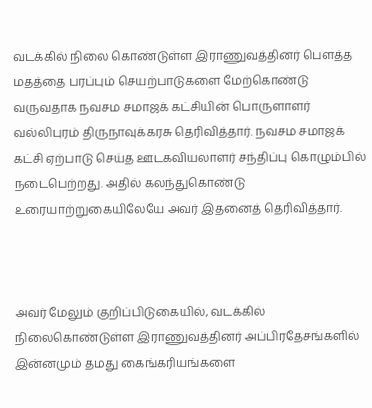வடக்கில் நிலை கொண்டுள்ள இராணுவத்தினர் பௌத்த மதத்தை பரப்பும் செயற்பாடுகளை மேற்கொண்டு வருவதாக நவசம சமாஜக் கட்சியின் பொருளாளர் வல்லிபுரம் திருநாவுக்கரசு தெரிவித்தார். நவசம சமாஜக் கட்சி ஏற்பாடு செய்த ஊடகவியலாளர் சந்திப்பு கொழும்பில் நடைபெற்றது. அதில் கலந்துகொண்டு உரையாற்றுகையிலேயே அவர் இதனைத் தெரிவித்தார்.



அவர் மேலும் குறிப்பிடுகையில், வடக்கில் நிலைகொண்டுள்ள இராணுவத்தினர் அப்பிரதேசங்களில் இன்னமும் தமது கைங்கரியங்களை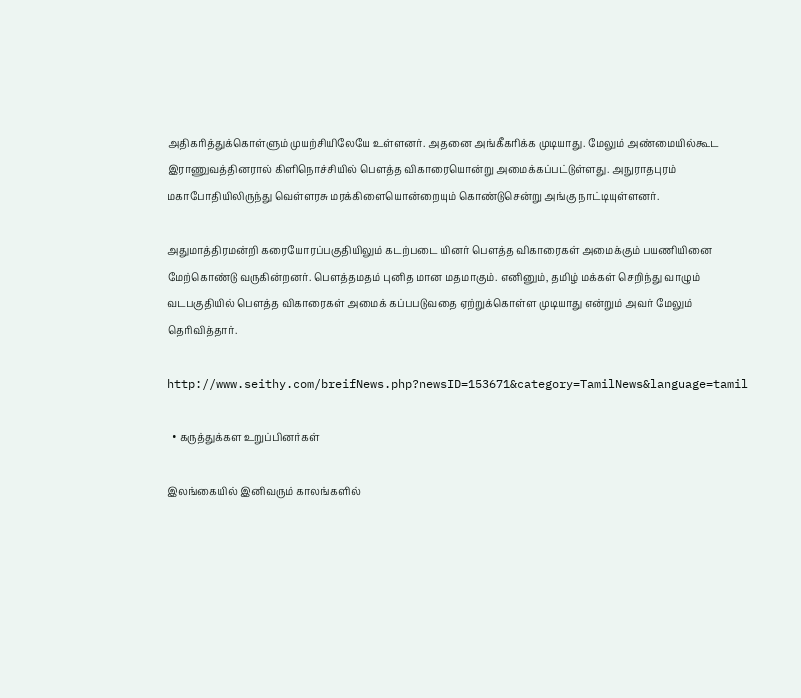அதிகரித்துக்கொள்ளும் முயற்சியிலேயே உள்ளனர். அதனை அங்கீகரிக்க முடியாது. மேலும் அண்மையில்கூட இராணுவத்தினரால் கிளிநொச்சியில் பௌத்த விகாரையொன்று அமைக்கப்பட்டுள்ளது. அநுராதபுரம் மகாபோதியிலிருந்து வெள்ளரசு மரக்கிளையொன்றையும் கொண்டுசென்று அங்கு நாட்டியுள்ளனர்.

அதுமாத்திரமன்றி கரையோரப்பகுதியிலும் கடற்படை யினர் பௌத்த விகாரைகள் அமைக்கும் பயணியினை மேற்கொண்டு வருகின்றனர். பௌத்தமதம் புனித மான மதமாகும். எனினும், தமிழ் மக்கள் செறிந்து வாழும் வடபகுதியில் பௌத்த விகாரைகள் அமைக் கப்பபடுவதை ஏற்றுக்கொள்ள முடியாது என்றும் அவர் மேலும் தெரிவித்தார்.

http://www.seithy.com/breifNews.php?newsID=153671&category=TamilNews&language=tamil

  • கருத்துக்கள உறுப்பினர்கள்

இலங்கையில் இனிவரும் காலங்களில்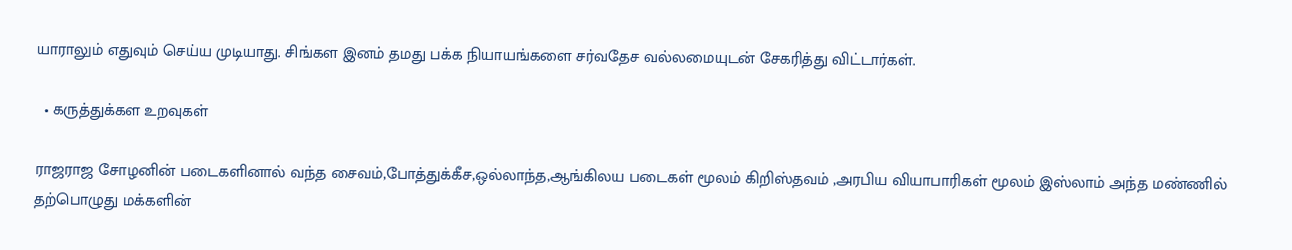யாராலும் எதுவும் செய்ய முடியாது. சிங்கள இனம் தமது பக்க நியாயங்களை சர்வதேச வல்லமையுடன் சேகரித்து விட்டார்கள்.

  • கருத்துக்கள உறவுகள்

ராஜராஜ சோழனின் படைகளினால் வந்த சைவம்,போத்துக்கீச,ஒல்லாந்த,ஆங்கிலய படைகள் மூலம் கிறிஸ்தவம் ,அரபிய வியாபாரிகள் மூலம் இஸ்லாம் அந்த மண்ணில் தற்பொழுது மக்களின்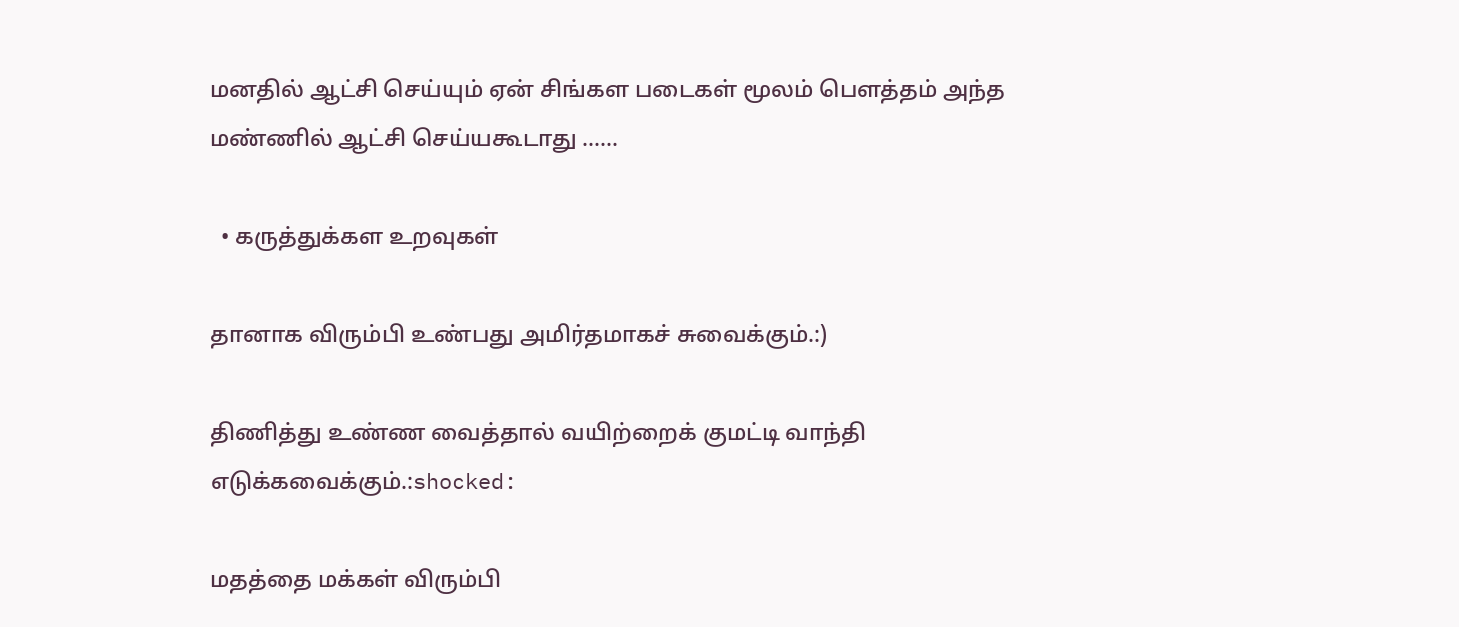மனதில் ஆட்சி செய்யும் ஏன் சிங்கள படைகள் மூலம் பெளத்தம் அந்த மண்ணில் ஆட்சி செய்யகூடாது ......

  • கருத்துக்கள உறவுகள்

தானாக விரும்பி உண்பது அமிர்தமாகச் சுவைக்கும்.:)

திணித்து உண்ண வைத்தால் வயிற்றைக் குமட்டி வாந்தி எடுக்கவைக்கும்.:shocked:

மதத்தை மக்கள் விரும்பி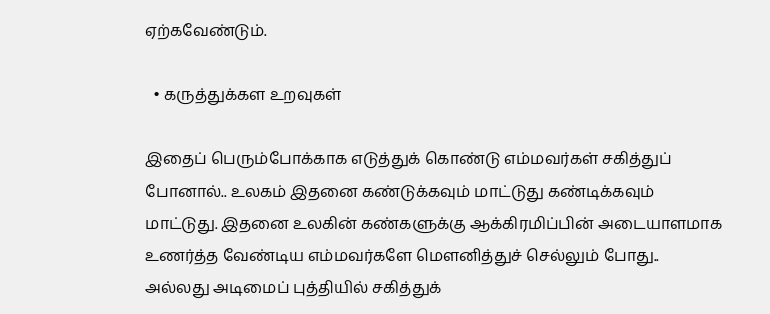ஏற்கவேண்டும்.

  • கருத்துக்கள உறவுகள்

இதைப் பெரும்போக்காக எடுத்துக் கொண்டு எம்மவர்கள் சகித்துப் போனால்.. உலகம் இதனை கண்டுக்கவும் மாட்டுது கண்டிக்கவும் மாட்டுது. இதனை உலகின் கண்களுக்கு ஆக்கிரமிப்பின் அடையாளமாக உணர்த்த வேண்டிய எம்மவர்களே மெளனித்துச் செல்லும் போது.. அல்லது அடிமைப் புத்தியில் சகித்துக்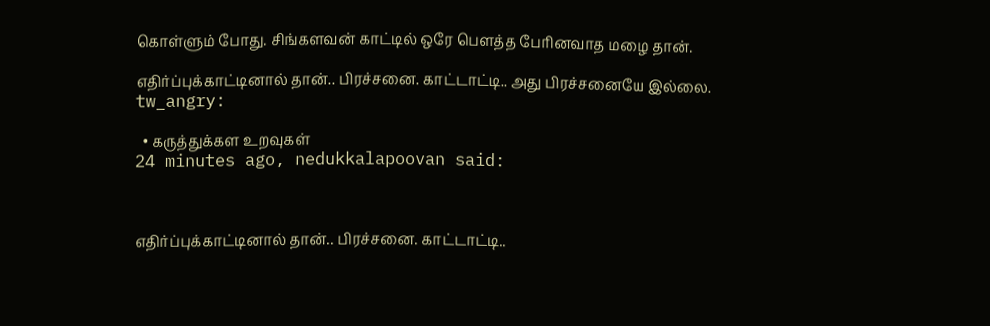கொள்ளும் போது. சிங்களவன் காட்டில் ஒரே பெளத்த பேரினவாத மழை தான்.

எதிர்ப்புக்காட்டினால் தான்.. பிரச்சனை. காட்டாட்டி.. அது பிரச்சனையே இல்லை. tw_angry:

  • கருத்துக்கள உறவுகள்
24 minutes ago, nedukkalapoovan said:



எதிர்ப்புக்காட்டினால் தான்.. பிரச்சனை. காட்டாட்டி..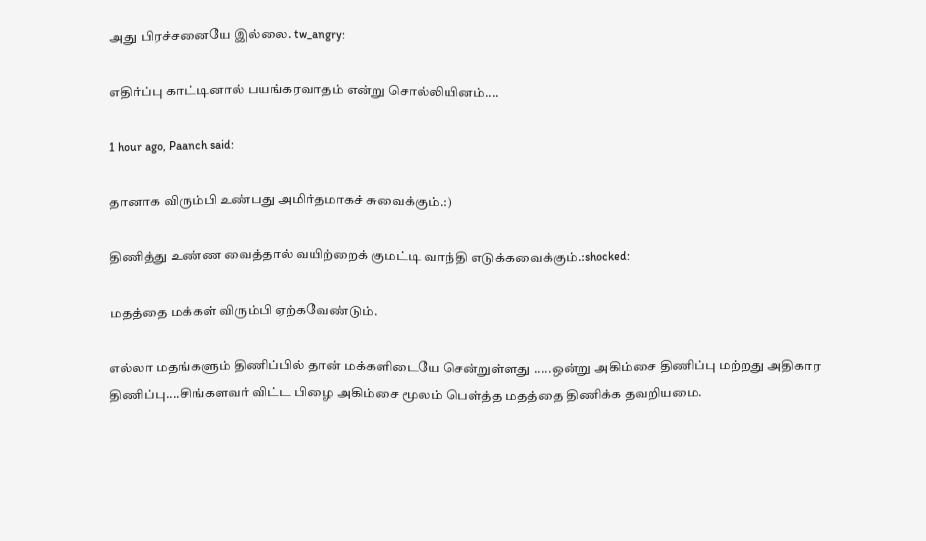அது பிரச்சனையே இல்லை. tw_angry:

எதிர்ப்பு காட்டினால் பயங்கரவாதம் என்று சொல்லியினம்....

1 hour ago, Paanch said:

தானாக விரும்பி உண்பது அமிர்தமாகச் சுவைக்கும்.:)

திணித்து உண்ண வைத்தால் வயிற்றைக் குமட்டி வாந்தி எடுக்கவைக்கும்.:shocked:

மதத்தை மக்கள் விரும்பி ஏற்கவேண்டும்.

எல்லா மதங்களும் திணிப்பில் தான் மக்களிடையே சென்றுள்ளது .....ஒன்று அகிம்சை திணிப்பு மற்றது அதிகார திணிப்பு....சிங்களவர் விட்ட பிழை அகிம்சை மூலம் பெள்த்த மதத்தை திணிக்க தவறியமை.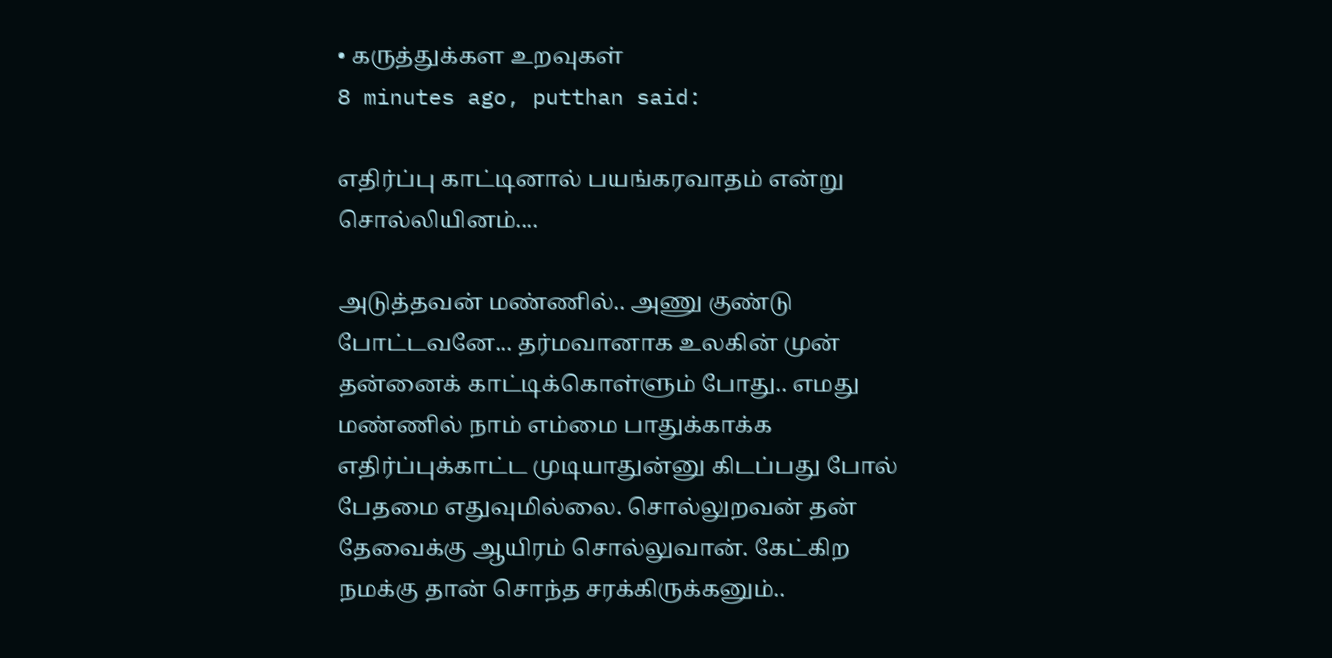• கருத்துக்கள உறவுகள்
8 minutes ago, putthan said:

எதிர்ப்பு காட்டினால் பயங்கரவாதம் என்று சொல்லியினம்....

அடுத்தவன் மண்ணில்.. அணு குண்டு போட்டவனே... தர்மவானாக உலகின் முன் தன்னைக் காட்டிக்கொள்ளும் போது.. எமது மண்ணில் நாம் எம்மை பாதுக்காக்க எதிர்ப்புக்காட்ட முடியாதுன்னு கிடப்பது போல் பேதமை எதுவுமில்லை. சொல்லுறவன் தன் தேவைக்கு ஆயிரம் சொல்லுவான். கேட்கிற நமக்கு தான் சொந்த சரக்கிருக்கனும்..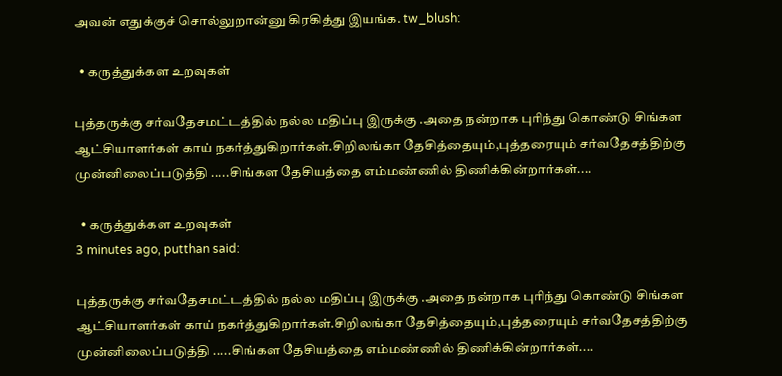அவன் எதுக்குச் சொல்லுறான்னு கிரகித்து இயங்க. tw_blush:

  • கருத்துக்கள உறவுகள்

புத்தருக்கு சர்வதேசமட்டத்தில் நல்ல மதிப்பு இருக்கு .அதை நன்றாக புரிந்து கொண்டு சிங்கள ஆட்சியாளர்கள் காய் நகர்த்துகிறார்கள்.சிறிலங்கா தேசித்தையும்,புத்தரையும் சர்வதேசத்திற்கு முன்னிலைப்படுத்தி .....சிங்கள தேசியத்தை எம்மண்ணில் திணிக்கின்றார்கள்....

  • கருத்துக்கள உறவுகள்
3 minutes ago, putthan said:

புத்தருக்கு சர்வதேசமட்டத்தில் நல்ல மதிப்பு இருக்கு .அதை நன்றாக புரிந்து கொண்டு சிங்கள ஆட்சியாளர்கள் காய் நகர்த்துகிறார்கள்.சிறிலங்கா தேசித்தையும்,புத்தரையும் சர்வதேசத்திற்கு முன்னிலைப்படுத்தி .....சிங்கள தேசியத்தை எம்மண்ணில் திணிக்கின்றார்கள்....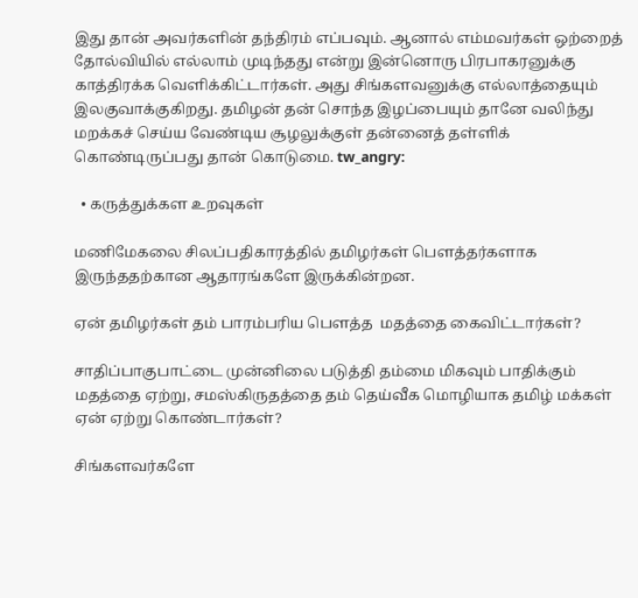இது தான் அவர்களின் தந்திரம் எப்பவும். ஆனால் எம்மவர்கள் ஒற்றைத் தோல்வியில் எல்லாம் முடிந்தது என்று இன்னொரு பிரபாகரனுக்கு காத்திரக்க வெளிக்கிட்டார்கள். அது சிங்களவனுக்கு எல்லாத்தையும் இலகுவாக்குகிறது. தமிழன் தன் சொந்த இழப்பையும் தானே வலிந்து மறக்கச் செய்ய வேண்டிய சூழலுக்குள் தன்னைத் தள்ளிக் கொண்டிருப்பது தான் கொடுமை. tw_angry:

  • கருத்துக்கள உறவுகள்

மணிமேகலை சிலப்பதிகாரத்தில் தமிழர்கள் பௌத்தர்களாக இருந்ததற்கான ஆதாரங்களே இருக்கின்றன.

ஏன் தமிழர்கள் தம் பாரம்பரிய பௌத்த  மதத்தை கைவிட்டார்கள்?

சாதிப்பாகுபாட்டை முன்னிலை படுத்தி தம்மை மிகவும் பாதிக்கும் மதத்தை ஏற்று, சமஸ்கிருதத்தை தம் தெய்வீக மொழியாக தமிழ் மக்கள் ஏன் ஏற்று கொண்டார்கள்?

சிங்களவர்களே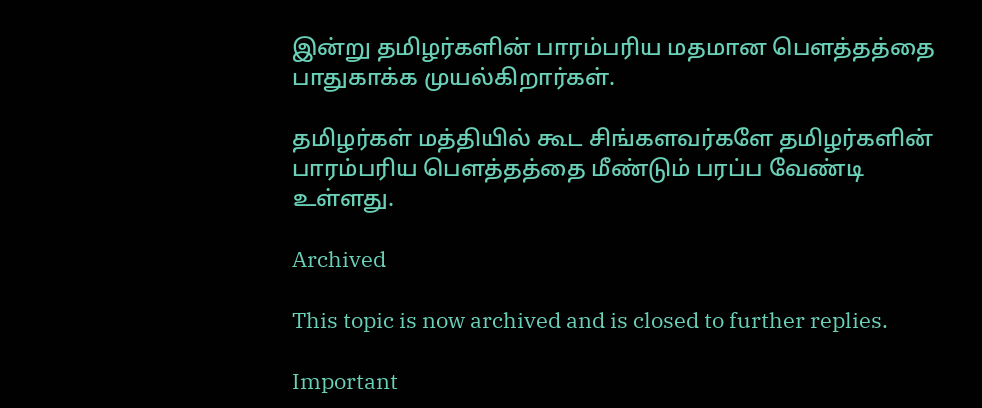இன்று தமிழர்களின் பாரம்பரிய மதமான பௌத்தத்தை பாதுகாக்க முயல்கிறார்கள்.

தமிழர்கள் மத்தியில் கூட சிங்களவர்களே தமிழர்களின் பாரம்பரிய பௌத்தத்தை மீண்டும் பரப்ப வேண்டி உள்ளது.

Archived

This topic is now archived and is closed to further replies.

Important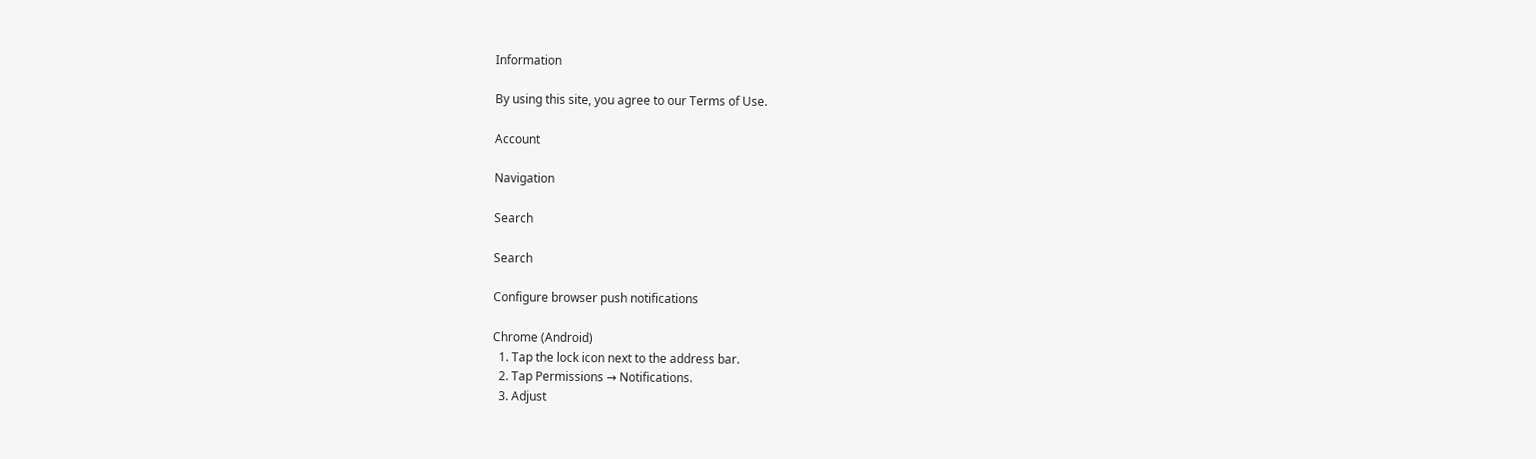Information

By using this site, you agree to our Terms of Use.

Account

Navigation

Search

Search

Configure browser push notifications

Chrome (Android)
  1. Tap the lock icon next to the address bar.
  2. Tap Permissions → Notifications.
  3. Adjust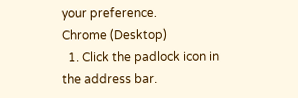your preference.
Chrome (Desktop)
  1. Click the padlock icon in the address bar.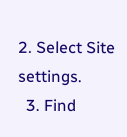2. Select Site settings.
  3. Find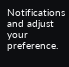Notifications and adjust your preference.